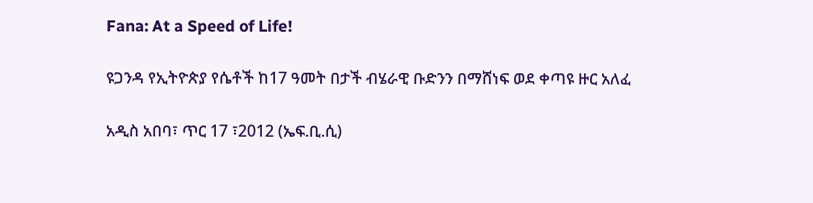Fana: At a Speed of Life!

ዩጋንዳ የኢትዮጵያ የሴቶች ከ17 ዓመት በታች ብሄራዊ ቡድንን በማሸነፍ ወደ ቀጣዩ ዙር አለፈ

አዲስ አበባ፣ ጥር 17 ፣2012 (ኤፍ.ቢ.ሲ)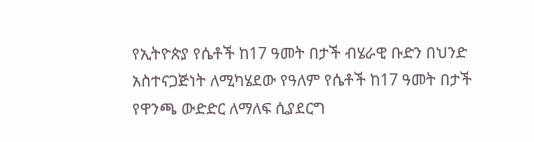የኢትዮጵያ የሴቶች ከ17 ዓመት በታች ብሄራዊ ቡድን በህንድ አስተናጋጅነት ለሚካሄደው የዓለም የሴቶች ከ17 ዓመት በታች የዋንጫ ውድድር ለማለፍ ሲያደርግ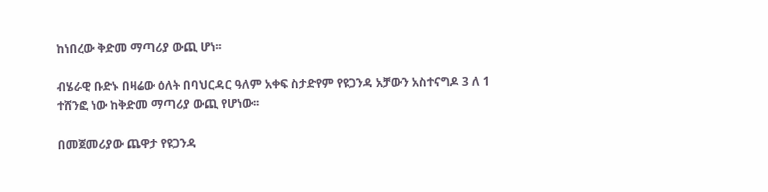ከነበረው ቅድመ ማጣሪያ ውጪ ሆነ፡፡

ብሄራዊ ቡድኑ በዛሬው ዕለት በባህርዳር ዓለም አቀፍ ስታድየም የዩጋንዳ አቻውን አስተናግዶ 3 ለ 1 ተሸንፎ ነው ከቅድመ ማጣሪያ ውጪ የሆነው፡፡

በመጀመሪያው ጨዋታ የዩጋንዳ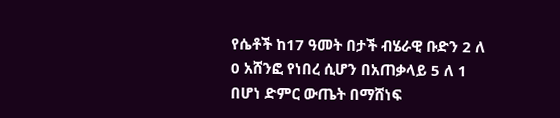የሴቶች ከ17 ዓመት በታች ብሄራዊ ቡድን 2 ለ 0 አሸንፎ የነበረ ሲሆን በአጠቃላይ 5 ለ 1 በሆነ ድምር ውጤት በማሸነፍ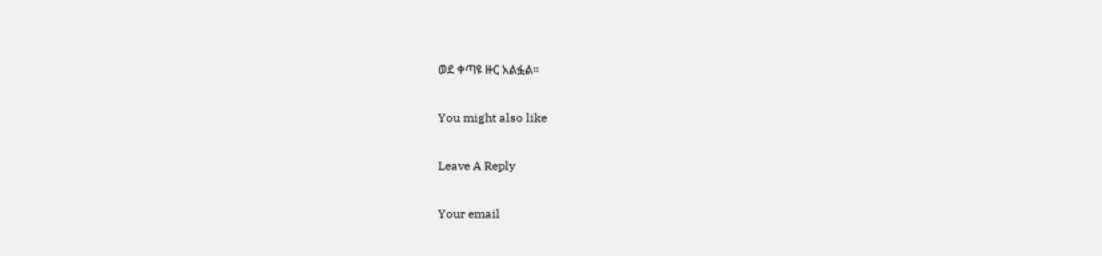ወደ ቀጣዩ ዙር አልፏል።

You might also like

Leave A Reply

Your email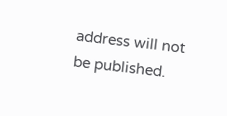address will not be published.